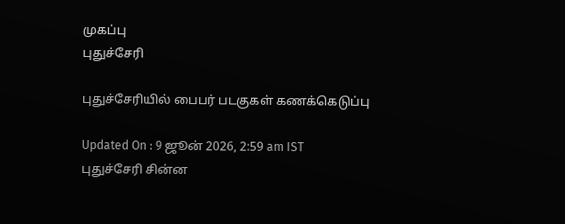முகப்பு
புதுச்சேரி

புதுச்சேரியில் பைபர் படகுகள் கணக்கெடுப்பு

Updated On : 9 ஜூன் 2026, 2:59 am IST
புதுச்சேரி சின்ன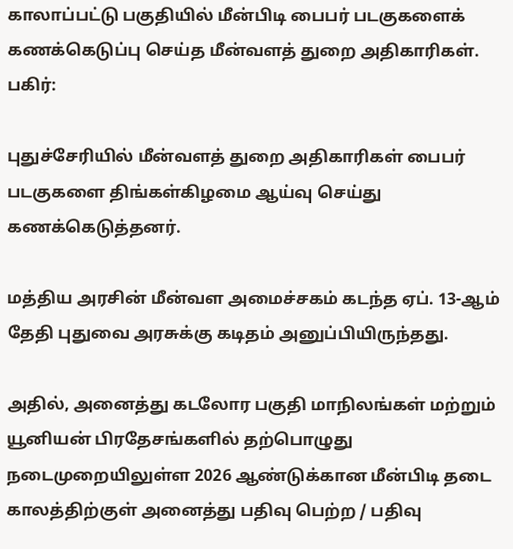காலாப்பட்டு பகுதியில் மீன்பிடி பைபர் படகுகளைக் கணக்கெடுப்பு செய்த மீன்வளத் துறை அதிகாரிகள்.
பகிர்:

புதுச்சேரியில் மீன்வளத் துறை அதிகாரிகள் பைபர் படகுகளை திங்கள்கிழமை ஆய்வு செய்து கணக்கெடுத்தனர்.

மத்திய அரசின் மீன்வள அமைச்சகம் கடந்த ஏப். 13-ஆம் தேதி புதுவை அரசுக்கு கடிதம் அனுப்பியிருந்தது.

அதில், அனைத்து கடலோர பகுதி மாநிலங்கள் மற்றும் யூனியன் பிரதேசங்களில் தற்பொழுது நடைமுறையிலுள்ள 2026 ஆண்டுக்கான மீன்பிடி தடை காலத்திற்குள் அனைத்து பதிவு பெற்ற / பதிவு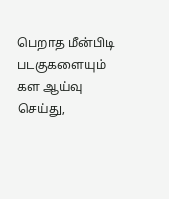பெறாத மீன்பிடி படகுகளையும் கள ஆய்வு செய்து,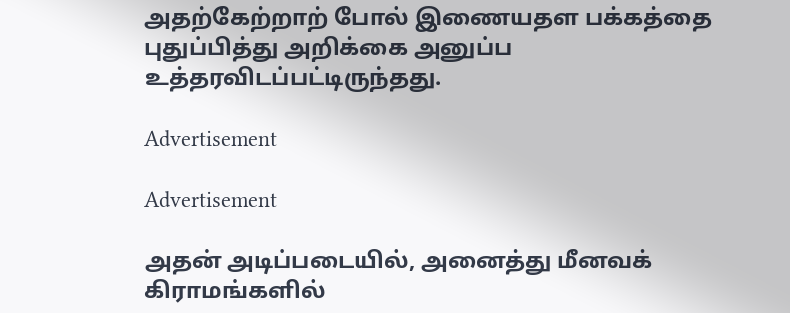அதற்கேற்றாற் போல் இணையதள பக்கத்தை புதுப்பித்து அறிக்கை அனுப்ப உத்தரவிடப்பட்டிருந்தது.

Advertisement

Advertisement

அதன் அடிப்படையில், அனைத்து மீனவக் கிராமங்களில்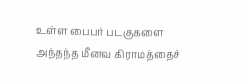உள்ள பைபர் படகுகளை அந்தந்த மீனவ கிராமத்தைச்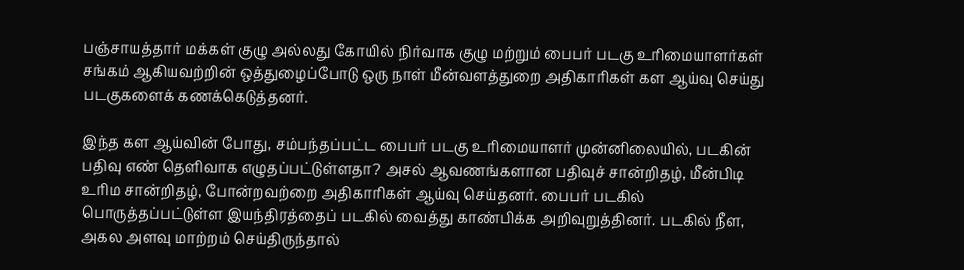பஞ்சாயத்தார் மக்கள் குழு அல்லது கோயில் நிர்வாக குழு மற்றும் பைபர் படகு உரிமையாளர்கள் சங்கம் ஆகியவற்றின் ஒத்துழைப்போடு ஒரு நாள் மீன்வளத்துறை அதிகாரிகள் கள ஆய்வு செய்து படகுகளைக் கணக்கெடுத்தனர்.

இந்த கள ஆய்வின் போது, சம்பந்தப்பட்ட பைபர் படகு உரிமையாளர் முன்னிலையில், படகின் பதிவு எண் தெளிவாக எழுதப்பட்டுள்ளதா? அசல் ஆவணங்களான பதிவுச் சான்றிதழ், மீன்பிடி உரிம சான்றிதழ், போன்றவற்றை அதிகாரிகள் ஆய்வு செய்தனர். பைபர் படகில் பொருத்தப்பட்டுள்ள இயந்திரத்தைப் படகில் வைத்து காண்பிக்க அறிவுறுத்தினர். படகில் நீள, அகல அளவு மாற்றம் செய்திருந்தால்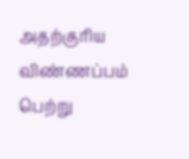அதற்குரிய விண்ணப்பம் பெற்று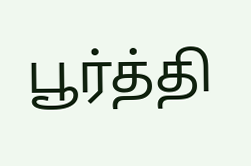பூர்த்தி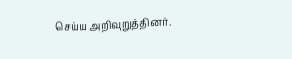செய்ய அறிவுறுத்தினர்.